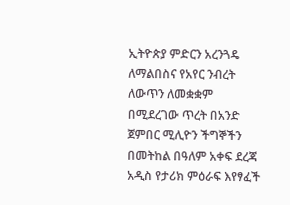ኢትዮጵያ ምድርን አረንጓዴ ለማልበስና የአየር ንብረት ለውጥን ለመቋቋም በሚደረገው ጥረት በአንድ ጀምበር ሚሊዮን ችግኞችን በመትከል በዓለም አቀፍ ደረጃ አዲስ የታሪክ ምዕራፍ እየፃፈች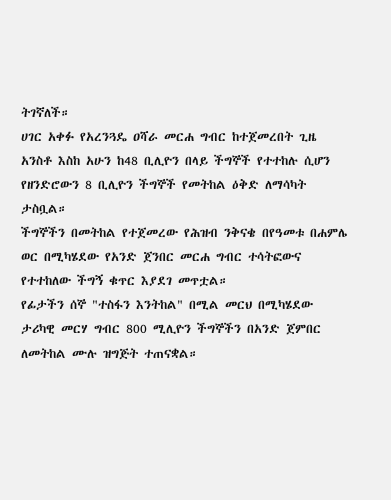ትገኛለች።
ሀገር አቀፉ የአረንጓዴ ዐሻራ መርሐ ግብር ከተጀመረበት ጊዜ አንስቶ እስከ አሁን ከ48 ቢሊዮን በላይ ችግኞች የተተከሉ ሲሆን የዘንድሮውን 8 ቢሊዮን ችግኞች የመትከል ዕቅድ ለማሳካት ታስቧል።
ችግኞችን በመትከል የተጀመረው የሕዝብ ንቅናቄ በየዓመቱ በሐምሌ ወር በሚካሄደው የአንድ ጀንበር መርሐ ግብር ተሳትፎውና የተተከለው ችግኝ ቁጥር እያደገ መጥቷል።
የፊታችን ሰኞ "ተስፋን እንትከል" በሚል መርህ በሚካሄደው ታሪካዊ መርሃ ግብር 800 ሚሊዮን ችግኞችን በአንድ ጀምበር ለመትከል ሙሉ ዝግጅት ተጠናቋል።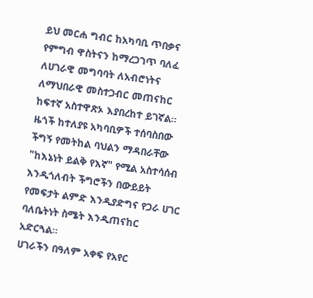ይህ መርሐ ግብር ከአካባቢ ጥበቃና የምግብ ዋስትናን ከማረጋገጥ ባለፈ ለሀገራዊ መግባባት ለአብሮነትና ለማህበራዊ መስተጋብር መጠናከር ከፍተኛ አስተዋጽኦ እያበረከተ ይገኛል።
ዜጎች ከተለያዩ አካባቢዎች ተሰባስበው ችግኝ የመትከል ባህልን ማዳበራቸው "ከእኔነት ይልቅ የእኛ" የሚል አስተሳሰብ እንዲጎለብት ችግሮችን በውይይት የመፍታት ልምድ እንዲያድግና የጋራ ሀገር ባለቤትነት ስሜት እንዲጠናከር አድርጓል።
ሀገራችን በዓለም አቀፍ የአየር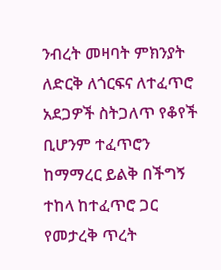ንብረት መዛባት ምክንያት ለድርቅ ለጎርፍና ለተፈጥሮ አደጋዎች ስትጋለጥ የቆየች ቢሆንም ተፈጥሮን ከማማረር ይልቅ በችግኝ ተከላ ከተፈጥሮ ጋር የመታረቅ ጥረት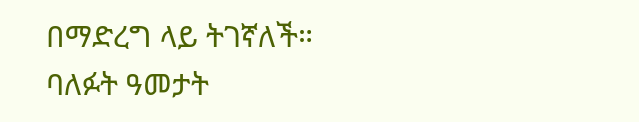በማድረግ ላይ ትገኛለች።
ባለፉት ዓመታት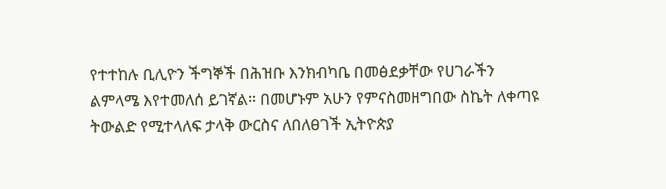የተተከሉ ቢሊዮን ችግኞች በሕዝቡ እንክብካቤ በመፅደቃቸው የሀገራችን ልምላሜ እየተመለሰ ይገኛል። በመሆኑም አሁን የምናስመዘግበው ስኬት ለቀጣዩ ትውልድ የሚተላለፍ ታላቅ ውርስና ለበለፀገች ኢትዮጵያ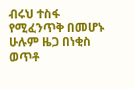ብሩህ ተስፋ የሚፈንጥቅ በመሆኑ ሁሉም ዜጋ በነቂስ ወጥቶ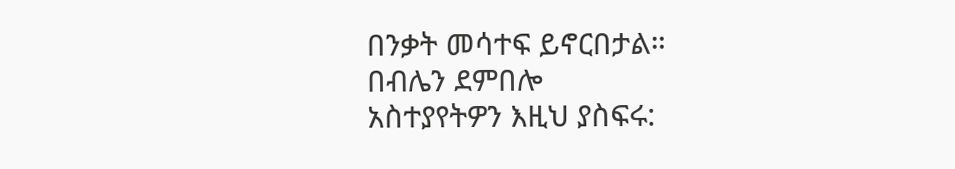በንቃት መሳተፍ ይኖርበታል።
በብሌን ደምበሎ
አስተያየትዎን እዚህ ያስፍሩ: